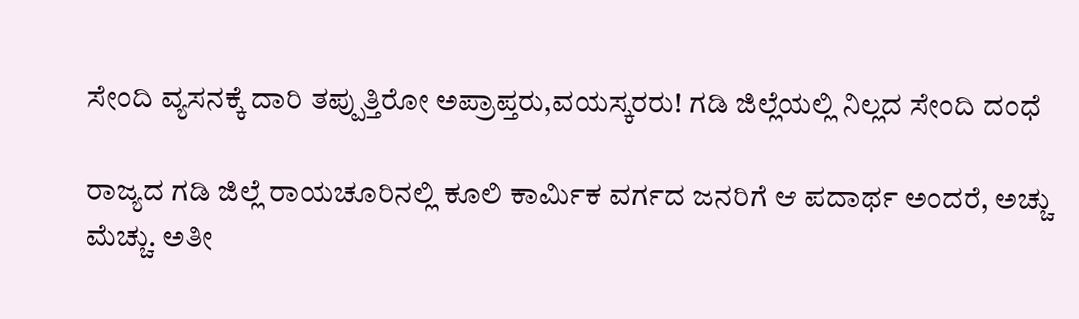ಸೇಂದಿ ವ್ಯಸನಕ್ಕೆ ದಾರಿ ತಪ್ಪುತ್ತಿರೋ ಅಪ್ರಾಪ್ತರು,ವಯಸ್ಕರರು! ಗಡಿ ಜಿಲ್ಲೆಯಲ್ಲಿ ನಿಲ್ಲದ ಸೇಂದಿ ದಂಧೆ

ರಾಜ್ಯದ ಗಡಿ ಜಿಲ್ಲೆ ರಾಯಚೂರಿನಲ್ಲಿ ಕೂಲಿ ಕಾರ್ಮಿಕ ವರ್ಗದ ಜನರಿಗೆ ಆ ಪದಾರ್ಥ ಅಂದರೆ, ಅಚ್ಚು ಮೆಚ್ಚು. ಅತೀ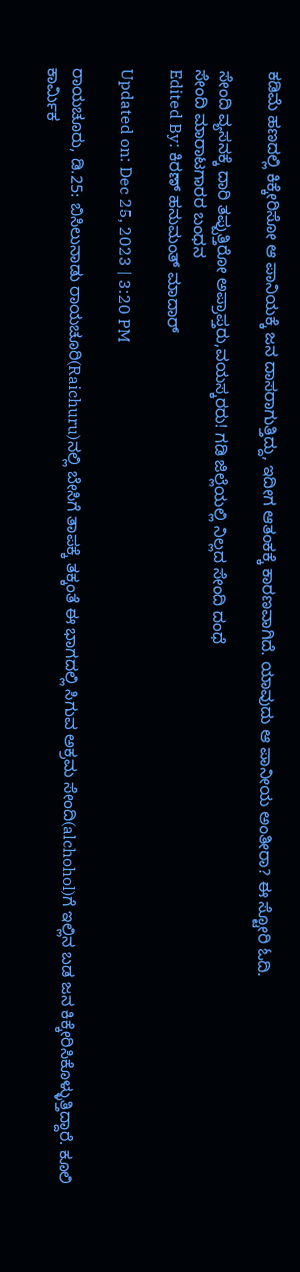ಕಡಿಮೆ ಹಣದಲ್ಲಿ ಕಿಕ್ಕೇರಿಸೋ ಆ ಪಾನಿಯಕ್ಕೆ ಜನ ದಾಸರಾಗುತ್ತಿದ್ದು, ಇದೀಗ ಆತಂಕಕ್ಕೆ ಕಾರಣವಾಗಿದೆ. ಯಾವುದು ಆ ಪಾನೀಯ ಅಂತೀರಾ? ಈ ಸ್ಟೋರಿ ಓದಿ.

ಸೇಂದಿ ವ್ಯಸನಕ್ಕೆ ದಾರಿ ತಪ್ಪುತ್ತಿರೋ ಅಪ್ರಾಪ್ತರು,ವಯಸ್ಕರರು! ಗಡಿ ಜಿಲ್ಲೆಯಲ್ಲಿ ನಿಲ್ಲದ ಸೇಂದಿ ದಂಧೆ
ಸೇಂದಿ ಮಾರಾಟಗಾರರ ಬಂಧನ
Edited By: ಕಿರಣ್ ಹನುಮಂತ್ ಮಾದಾರ್

Updated on: Dec 25, 2023 | 3:20 PM

ರಾಯಚೂರು, ಡಿ.25: ಬಿಸಿಲುನಾಡು ರಾಯಚೂರಿ(Raichuru)ನಲ್ಲಿ ಬೇಸಿಗೆ ತಾಪಕ್ಕೆ ತಕ್ಕಂತೆ ಈ ಭಾಗದಲ್ಲಿ ಸಿಗುವ ಅಕ್ರಮ ಸೇಂದಿ(alchohol)ಗೆ ಇಲ್ಲಿನ ಬಡ ಜನ ಕಿಕ್ಕೇರಿಸಿಕೊಳ್ಳುತ್ತಿದ್ದಾರೆ. ಕೂಲಿ ಕಾರ್ಮಿಕ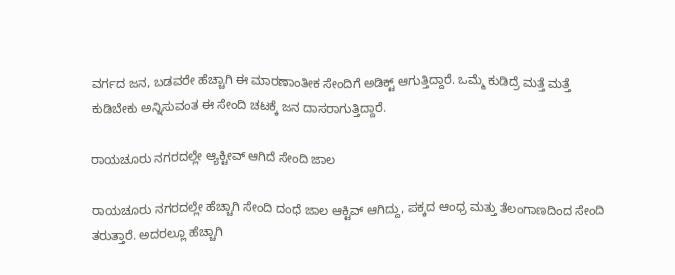ವರ್ಗದ ಜನ, ಬಡವರೇ ಹೆಚ್ಚಾಗಿ ಈ ಮಾರಣಾಂತೀಕ ಸೇಂದಿಗೆ ಅಡಿಕ್ಟ್ ಆಗುತ್ತಿದ್ದಾರೆ. ಒಮ್ಮೆ ಕುಡಿದ್ರೆ ಮತ್ತೆ ಮತ್ತೆ ಕುಡಿಬೇಕು ಅನ್ನಿಸುವಂತ ಈ ಸೇಂದಿ ಚಟಕ್ಕೆ ಜನ ದಾಸರಾಗುತ್ತಿದ್ದಾರೆ.

ರಾಯಚೂರು ನಗರದಲ್ಲೇ ಆ್ಯಕ್ಟೀವ್ ಆಗಿದೆ ಸೇಂದಿ ಜಾಲ

ರಾಯಚೂರು ನಗರದಲ್ಲೇ ಹೆಚ್ಚಾಗಿ ಸೇಂದಿ ದಂಧೆ ಜಾಲ ಆಕ್ಟಿವ್ ಆಗಿದ್ದು, ಪಕ್ಕದ ಆಂಧ್ರ ಮತ್ತು ತೆಲಂಗಾಣದಿಂದ ಸೇಂದಿ ತರುತ್ತಾರೆ. ಅದರಲ್ಲೂ ಹೆಚ್ಚಾಗಿ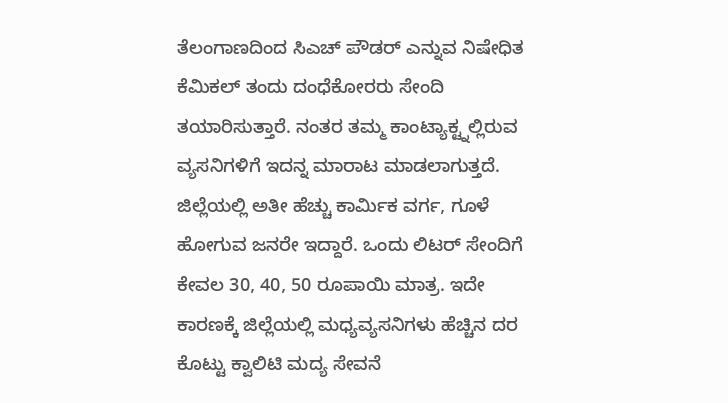ತೆಲಂಗಾಣದಿಂದ ಸಿಎಚ್ ಪೌಡರ್ ಎನ್ನುವ ನಿಷೇಧಿತ ಕೆಮಿಕಲ್ ತಂದು ದಂಧೆಕೋರರು ಸೇಂದಿ ತಯಾರಿಸುತ್ತಾರೆ. ನಂತರ ತಮ್ಮ ಕಾಂಟ್ಯಾಕ್ಟ್ನಲ್ಲಿರುವ ವ್ಯಸನಿಗಳಿಗೆ ಇದನ್ನ ಮಾರಾಟ ಮಾಡಲಾಗುತ್ತದೆ. ಜಿಲ್ಲೆಯಲ್ಲಿ ಅತೀ ಹೆಚ್ಚು ಕಾರ್ಮಿಕ ವರ್ಗ, ಗೂಳೆ ಹೋಗುವ ಜನರೇ ಇದ್ದಾರೆ. ಒಂದು ಲಿಟರ್ ಸೇಂದಿಗೆ ಕೇವಲ 30, 40, 50 ರೂಪಾಯಿ ಮಾತ್ರ. ಇದೇ ಕಾರಣಕ್ಕೆ ಜಿಲ್ಲೆಯಲ್ಲಿ ಮಧ್ಯವ್ಯಸನಿಗಳು ಹೆಚ್ಚಿನ ದರ ಕೊಟ್ಟು ಕ್ವಾಲಿಟಿ ಮದ್ಯ ಸೇವನೆ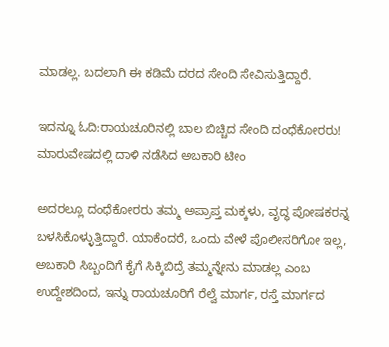ಮಾಡಲ್ಲ. ಬದಲಾಗಿ ಈ ಕಡಿಮೆ ದರದ ಸೇಂದಿ ಸೇವಿಸುತ್ತಿದ್ದಾರೆ.

ಇದನ್ನೂ ಓದಿ:ರಾಯಚೂರಿನಲ್ಲಿ ಬಾಲ ಬಿಚ್ಚಿದ ಸೇಂದಿ ದಂಧೆಕೋರರು! ಮಾರುವೇಷದಲ್ಲಿ ದಾಳಿ ನಡೆಸಿದ ಅಬಕಾರಿ ಟೀಂ

ಅದರಲ್ಲೂ ದಂಧೆಕೋರರು ತಮ್ಮ ಅಪ್ರಾಪ್ತ ಮಕ್ಕಳು, ವೃದ್ಧ ಪೋಷಕರನ್ನ ಬಳಸಿಕೊಳ್ಳುತ್ತಿದ್ದಾರೆ. ಯಾಕೆಂದರೆ, ಒಂದು ವೇಳೆ ಪೊಲೀಸರಿಗೋ ಇಲ್ಲ, ಅಬಕಾರಿ ಸಿಬ್ಬಂದಿಗೆ ಕೈಗೆ ಸಿಕ್ಕಿಬಿದ್ರೆ ತಮ್ಮನ್ನೇನು ಮಾಡಲ್ಲ ಎಂಬ ಉದ್ದೇಶದಿಂದ, ಇನ್ನು ರಾಯಚೂರಿಗೆ ರೆಲ್ವೆ ಮಾರ್ಗ, ರಸ್ತೆ ಮಾರ್ಗದ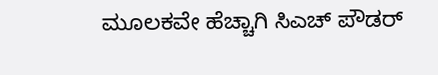ಮೂಲಕವೇ ಹೆಚ್ಚಾಗಿ ಸಿಎಚ್ ಪೌಡರ್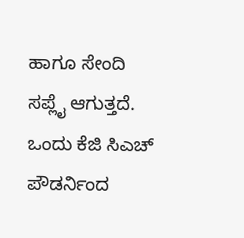ಹಾಗೂ ಸೇಂದಿ ಸಪ್ಲೈ ಆಗುತ್ತದೆ. ಒಂದು ಕೆಜಿ ಸಿಎಚ್ ಪೌಡರ್ನಿಂದ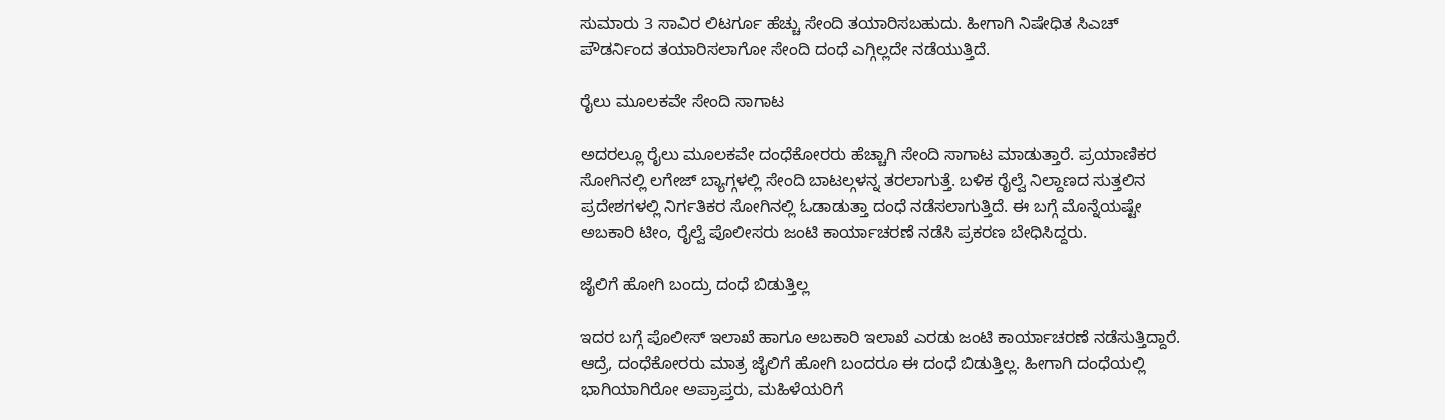ಸುಮಾರು 3 ಸಾವಿರ ಲಿಟರ್ಗೂ ಹೆಚ್ಚು ಸೇಂದಿ ತಯಾರಿಸಬಹುದು. ಹೀಗಾಗಿ ನಿಷೇಧಿತ ಸಿಎಚ್ ಪೌಡರ್ನಿಂದ ತಯಾರಿಸಲಾಗೋ ಸೇಂದಿ ದಂಧೆ ಎಗ್ಗಿಲ್ಲದೇ ನಡೆಯುತ್ತಿದೆ.

ರೈಲು ಮೂಲಕವೇ ಸೇಂದಿ ಸಾಗಾಟ

ಅದರಲ್ಲೂ ರೈಲು ಮೂಲಕವೇ ದಂಧೆಕೋರರು ಹೆಚ್ಚಾಗಿ ಸೇಂದಿ ಸಾಗಾಟ ಮಾಡುತ್ತಾರೆ. ಪ್ರಯಾಣಿಕರ ಸೋಗಿನಲ್ಲಿ ಲಗೇಜ್ ಬ್ಯಾಗ್ಗಳಲ್ಲಿ ಸೇಂದಿ ಬಾಟಲ್ಗಳನ್ನ ತರಲಾಗುತ್ತೆ. ಬಳಿಕ ರೈಲ್ವೆ ನಿಲ್ದಾಣದ ಸುತ್ತಲಿನ ಪ್ರದೇಶಗಳಲ್ಲಿ ನಿರ್ಗತಿಕರ ಸೋಗಿನಲ್ಲಿ ಓಡಾಡುತ್ತಾ ದಂಧೆ ನಡೆಸಲಾಗುತ್ತಿದೆ. ಈ ಬಗ್ಗೆ ಮೊನ್ನೆಯಷ್ಟೇ ಅಬಕಾರಿ ಟೀಂ, ರೈಲ್ವೆ ಪೊಲೀಸರು ಜಂಟಿ ಕಾರ್ಯಾಚರಣೆ ನಡೆಸಿ ಪ್ರಕರಣ ಬೇಧಿಸಿದ್ದರು.

ಜೈಲಿಗೆ ಹೋಗಿ ಬಂದ್ರು ದಂಧೆ ಬಿಡುತ್ತಿಲ್ಲ

ಇದರ ಬಗ್ಗೆ ಪೊಲೀಸ್ ಇಲಾಖೆ ಹಾಗೂ ಅಬಕಾರಿ ಇಲಾಖೆ ಎರಡು ಜಂಟಿ ಕಾರ್ಯಾಚರಣೆ ನಡೆಸುತ್ತಿದ್ದಾರೆ. ಆದ್ರೆ, ದಂಧೆಕೋರರು ಮಾತ್ರ ಜೈಲಿಗೆ ಹೋಗಿ ಬಂದರೂ ಈ ದಂಧೆ ಬಿಡುತ್ತಿಲ್ಲ. ಹೀಗಾಗಿ ದಂಧೆಯಲ್ಲಿ ಭಾಗಿಯಾಗಿರೋ ಅಪ್ರಾಪ್ತರು, ಮಹಿಳೆಯರಿಗೆ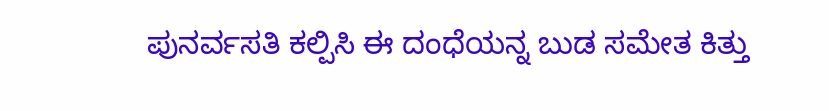ಪುನರ್ವಸತಿ ಕಲ್ಪಿಸಿ ಈ ದಂಧೆಯನ್ನ ಬುಡ ಸಮೇತ ಕಿತ್ತು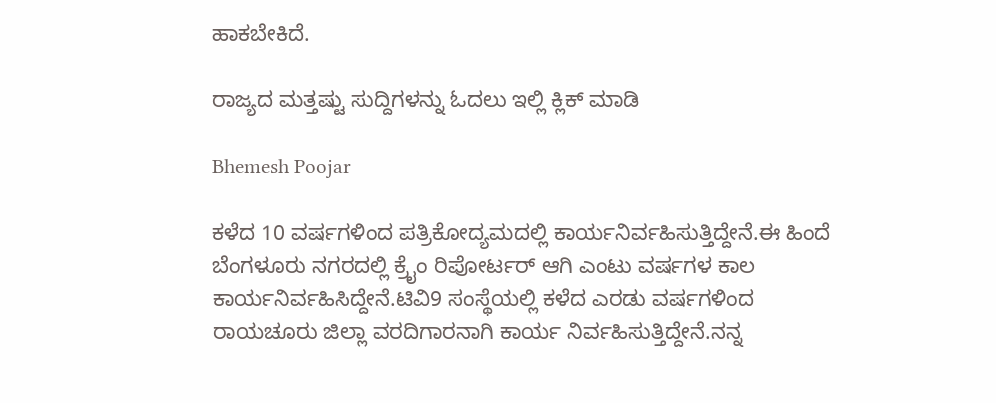ಹಾಕಬೇಕಿದೆ.

ರಾಜ್ಯದ ಮತ್ತಷ್ಟು ಸುದ್ದಿಗಳನ್ನು ಓದಲು ಇಲ್ಲಿ ಕ್ಲಿಕ್ ಮಾಡಿ

Bhemesh Poojar

ಕಳೆದ 10 ವರ್ಷಗಳಿಂದ ಪತ್ರಿಕೋದ್ಯಮದಲ್ಲಿ ಕಾರ್ಯನಿರ್ವಹಿಸುತ್ತಿದ್ದೇನೆ.ಈ ಹಿಂದೆ ಬೆಂಗಳೂರು ನಗರದಲ್ಲಿ ಕ್ರೈಂ ರಿಪೋರ್ಟರ್ ಆಗಿ ಎಂಟು ವರ್ಷಗಳ ಕಾಲ ಕಾರ್ಯನಿರ್ವಹಿಸಿದ್ದೇನೆ.ಟಿವಿ9 ಸಂಸ್ಥೆಯಲ್ಲಿ ಕಳೆದ ಎರಡು ವರ್ಷಗಳಿಂದ ರಾಯಚೂರು ಜಿಲ್ಲಾ ವರದಿಗಾರನಾಗಿ ಕಾರ್ಯ ನಿರ್ವಹಿಸುತ್ತಿದ್ದೇನೆ.ನನ್ನ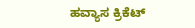ಹವ್ಯಾಸ ಕ್ರಿಕೆಟ್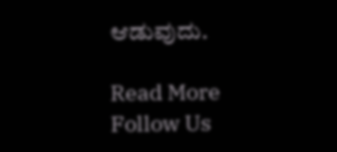ಆಡುವುದು.

Read More
Follow Us